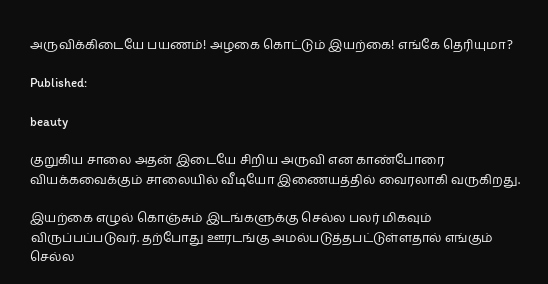அருவிக்கிடையே பயணம்! அழகை கொட்டும் இயற்கை! எங்கே தெரியுமா?

Published:

beauty

குறுகிய சாலை அதன் இடையே சிறிய அருவி என காண்போரை வியக்கவைக்கும் சாலையில் வீடியோ இணையத்தில் வைரலாகி வருகிறது.

இயற்கை எழுல் கொஞ்சும் இடங்களுக்கு செல்ல பலர் மிகவும் விருப்பப்படுவர். தற்போது ஊரடங்கு அமல்படுத்தபட்டுள்ளதால் எங்கும் செல்ல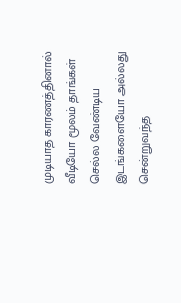முடியாத காரணத்தினால் வீடியோ மூலம் தாங்கள் செல்ல வேண்டிய இடங்களையோ அல்லது சென்றுவந்த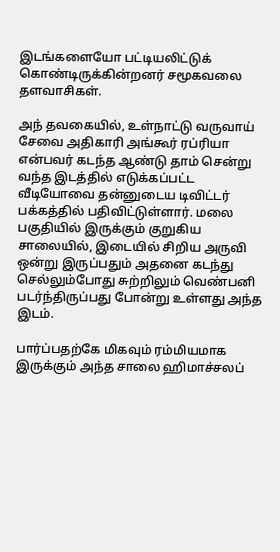இடங்களையோ பட்டியலிட்டுக் கொண்டிருக்கின்றனர் சமூகவலை தளவாசிகள்.

அந் தவகையில், உள்நாட்டு வருவாய் சேவை அதிகாரி அங்கூர் ரப்ரியா என்பவர் கடந்த ஆண்டு தாம் சென்று வந்த இடத்தில் எடுக்கப்பட்ட வீடியோவை தன்னுடைய டிவிட்டர் பக்கத்தில் பதிவிட்டுள்ளார். மலை பகுதியில் இருக்கும் குறுகிய சாலையில், இடையில் சிறிய அருவி ஒன்று இருப்பதும் அதனை கடந்து செல்லும்போது சுற்றிலும் வெண்பனி படர்ந்திருப்பது போன்று உள்ளது அந்த இடம்.

பார்ப்பதற்கே மிகவும் ரம்மியமாக இருக்கும் அந்த சாலை ஹிமாச்சலப்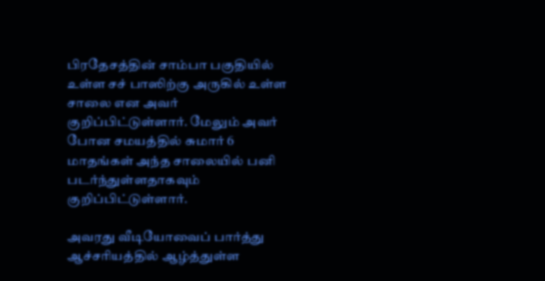பிரதேசத்தின் சாம்பா பகுதியில் உள்ள சச் பாஸிற்கு அருகில் உள்ள சாலை என அவர் குறிப்பிட்டுள்ளார். மேலும் அவர் போன சமயத்தில் சுமார் 6 மாதங்கள் அந்த சாலையில் பனி படர்ந்துள்ளதாகவும் குறிப்பிட்டுள்ளார்.

அவரது வீடியோவைப் பார்த்து ஆச்சரியத்தில் ஆழ்த்துள்ள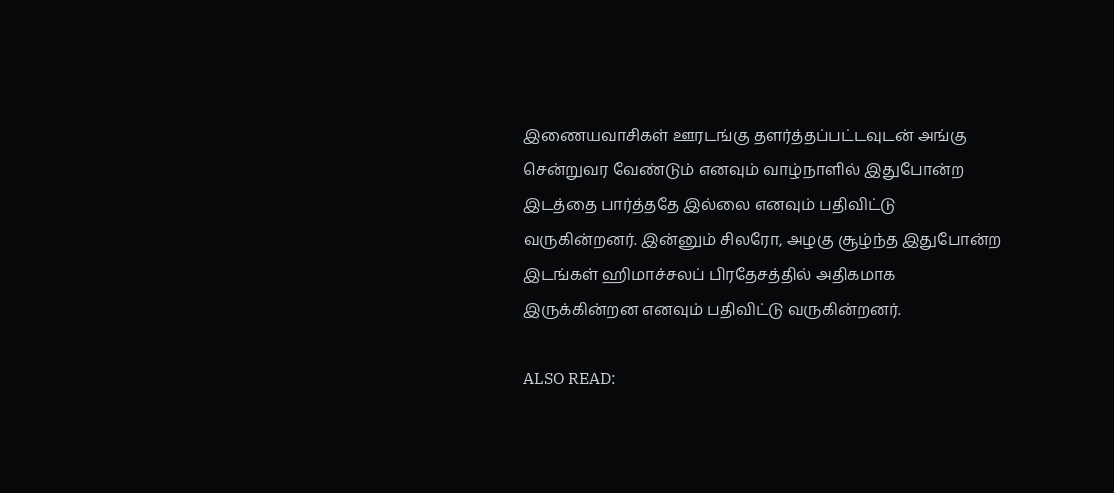இணையவாசிகள் ஊரடங்கு தளர்த்தப்பட்டவுடன் அங்கு சென்றுவர வேண்டும் எனவும் வாழ்நாளில் இதுபோன்ற இடத்தை பார்த்ததே இல்லை எனவும் பதிவிட்டு வருகின்றனர். இன்னும் சிலரோ, அழகு சூழ்ந்த இதுபோன்ற இடங்கள் ஹிமாச்சலப் பிரதேசத்தில் அதிகமாக இருக்கின்றன எனவும் பதிவிட்டு வருகின்றனர்.

ALSO READ: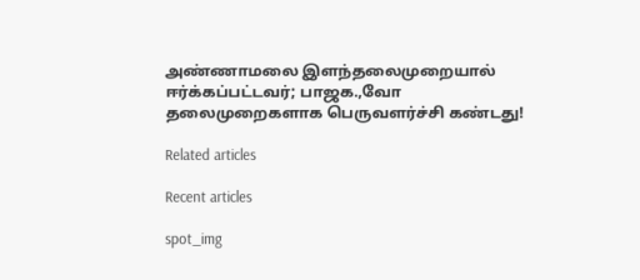அண்ணாமலை இளந்தலைமுறையால் ஈர்க்கப்பட்டவர்; பாஜக.,வோ தலைமுறைகளாக பெருவளர்ச்சி கண்டது!

Related articles

Recent articles

spot_img